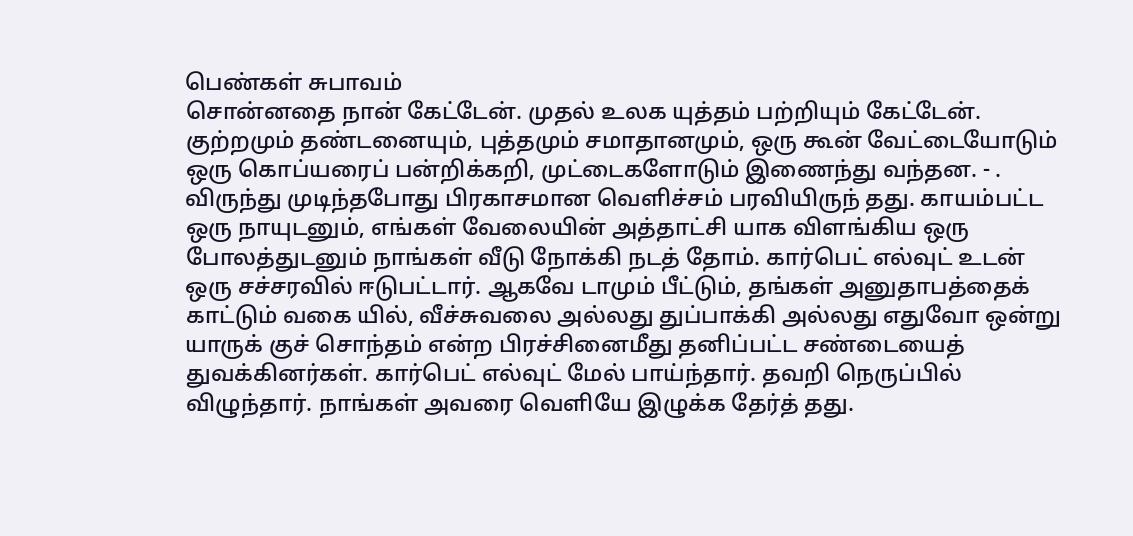பெண்கள் சுபாவம்
சொன்னதை நான் கேட்டேன். முதல் உலக யுத்தம் பற்றியும் கேட்டேன். குற்றமும் தண்டனையும், புத்தமும் சமாதானமும், ஒரு கூன் வேட்டையோடும் ஒரு கொப்யரைப் பன்றிக்கறி, முட்டைகளோடும் இணைந்து வந்தன. - .
விருந்து முடிந்தபோது பிரகாசமான வெளிச்சம் பரவியிருந் தது. காயம்பட்ட ஒரு நாயுடனும், எங்கள் வேலையின் அத்தாட்சி யாக விளங்கிய ஒரு போலத்துடனும் நாங்கள் வீடு நோக்கி நடத் தோம். கார்பெட் எல்வுட் உடன் ஒரு சச்சரவில் ஈடுபட்டார். ஆகவே டாமும் பீட்டும், தங்கள் அனுதாபத்தைக் காட்டும் வகை யில், வீச்சுவலை அல்லது துப்பாக்கி அல்லது எதுவோ ஒன்று யாருக் குச் சொந்தம் என்ற பிரச்சினைமீது தனிப்பட்ட சண்டையைத் துவக்கினர்கள். கார்பெட் எல்வுட் மேல் பாய்ந்தார். தவறி நெருப்பில் விழுந்தார். நாங்கள் அவரை வெளியே இழுக்க தேர்த் தது.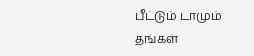பீட்டும் டாமும் தங்கள்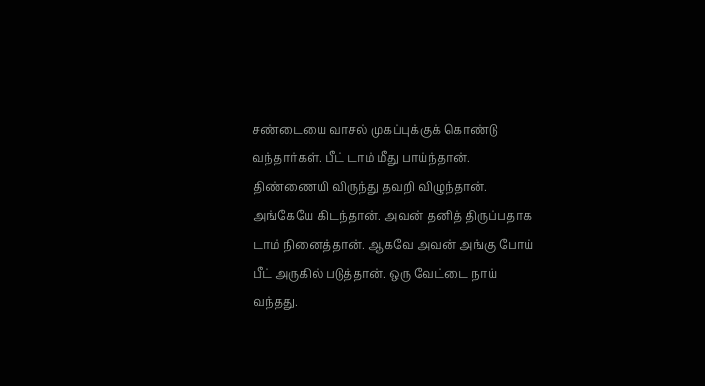சண்டையை வாசல் முகப்புக்குக் கொண்டு வந்தார்கள். பீட் டாம் மீது பாய்ந்தான். திண்ணையி விருந்து தவறி விழுந்தான். அங்கேயே கிடந்தான். அவன் தனித் திருப்பதாக டாம் நினைத்தான். ஆகவே அவன் அங்கு போய் பீட் அருகில் படுத்தான். ஒரு வேட்டை நாய் வந்தது.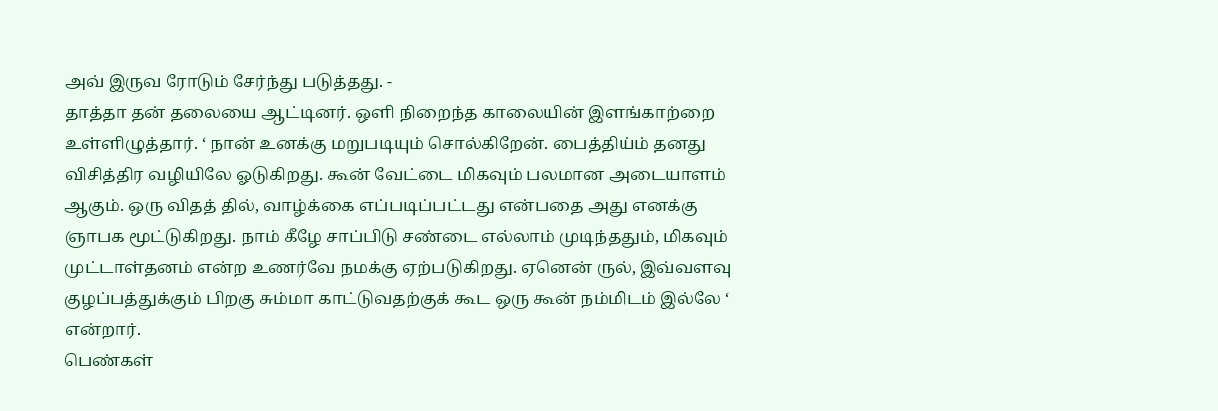அவ் இருவ ரோடும் சேர்ந்து படுத்தது. -
தாத்தா தன் தலையை ஆட்டினர். ஒளி நிறைந்த காலையின் இளங்காற்றை உள்ளிழுத்தார். ‘ நான் உனக்கு மறுபடியும் சொல்கிறேன். பைத்திய்ம் தனது விசித்திர வழியிலே ஓடுகிறது. கூன் வேட்டை மிகவும் பலமான அடையாளம் ஆகும். ஒரு விதத் தில், வாழ்க்கை எப்படிப்பட்டது என்பதை அது எனக்கு ஞாபக மூட்டுகிறது. நாம் கீழே சாப்பிடு சண்டை எல்லாம் முடிந்ததும், மிகவும் முட்டாள்தனம் என்ற உணர்வே நமக்கு ஏற்படுகிறது. ஏனென் ருல், இவ்வளவு குழப்பத்துக்கும் பிறகு சும்மா காட்டுவதற்குக் கூட ஒரு கூன் நம்மிடம் இல்லே ‘ என்றார்.
பெண்கள்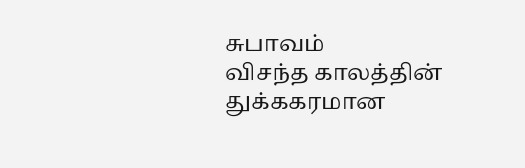சுபாவம்
விசந்த காலத்தின் துக்ககரமான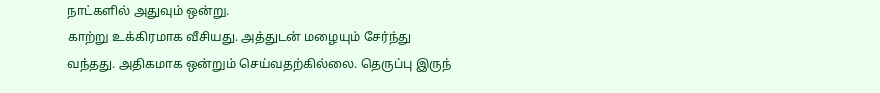நாட்களில் அதுவும் ஒன்று.
காற்று உக்கிரமாக வீசியது. அத்துடன் மழையும் சேர்ந்து
வந்தது. அதிகமாக ஒன்றும் செய்வதற்கில்லை. தெருப்பு இருந்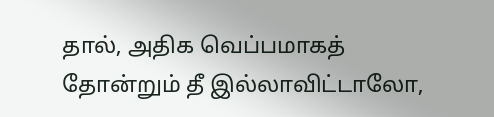தால், அதிக வெப்பமாகத் தோன்றும் தீ இல்லாவிட்டாலோ,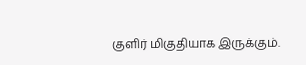குளிர் மிகுதியாக இருக்கும்.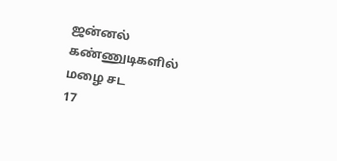ஜன்னல் கண்ணுடிகளில் மழை சட
17